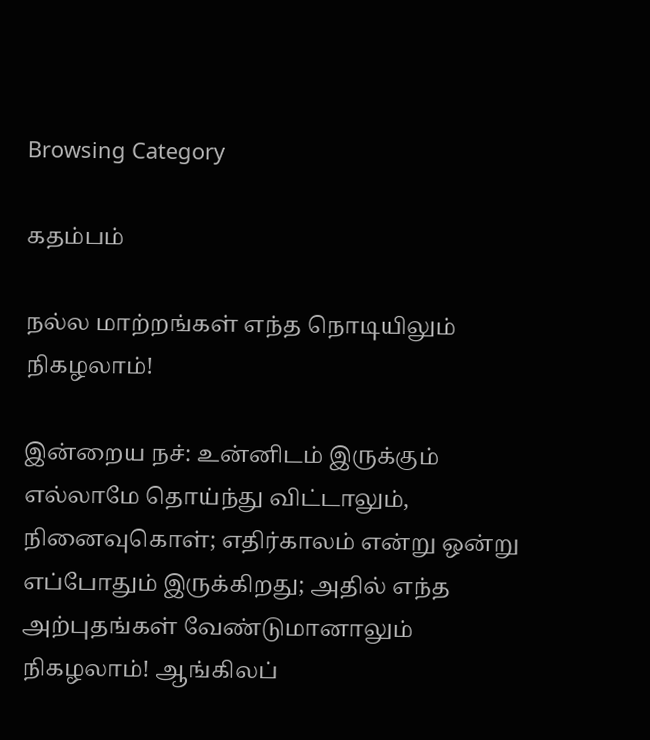Browsing Category

கதம்பம்

நல்ல மாற்றங்கள் எந்த நொடியிலும் நிகழலாம்!

இன்றைய நச்: உன்னிடம் இருக்கும் எல்லாமே தொய்ந்து விட்டாலும், நினைவுகொள்; எதிர்காலம் என்று ஒன்று எப்போதும் இருக்கிறது; அதில் எந்த அற்புதங்கள் வேண்டுமானாலும் நிகழலாம்! ஆங்கிலப்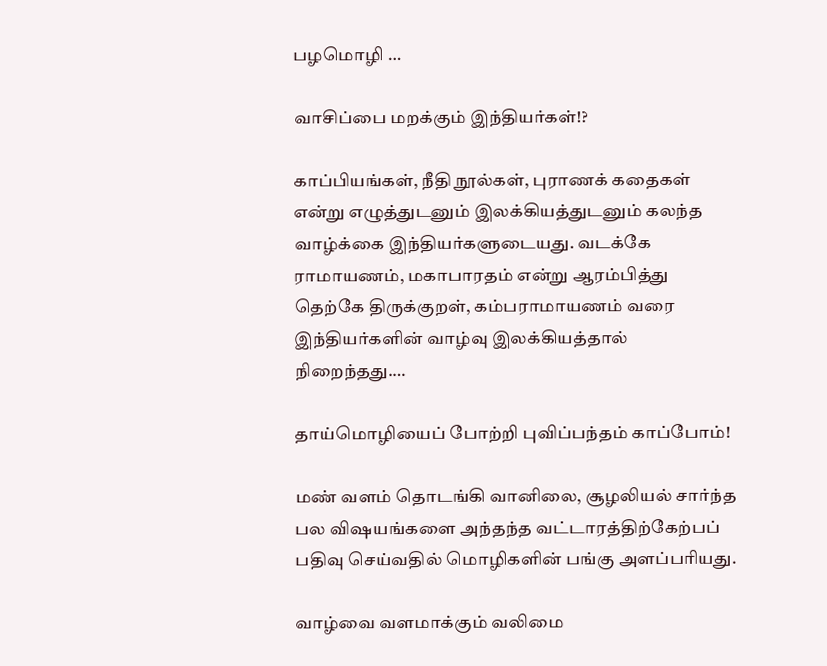பழமொழி …

வாசிப்பை மறக்கும் இந்தியர்கள்!?

காப்பியங்கள், நீதி நூல்கள், புராணக் கதைகள் என்று எழுத்துடனும் இலக்கியத்துடனும் கலந்த வாழ்க்கை இந்தியர்களுடையது. வடக்கே ராமாயணம், மகாபாரதம் என்று ஆரம்பித்து தெற்கே திருக்குறள், கம்பராமாயணம் வரை இந்தியர்களின் வாழ்வு இலக்கியத்தால் நிறைந்தது.…

தாய்மொழியைப் போற்றி புவிப்பந்தம் காப்போம்!

மண் வளம் தொடங்கி வானிலை, சூழலியல் சார்ந்த பல விஷயங்களை அந்தந்த வட்டாரத்திற்கேற்பப் பதிவு செய்வதில் மொழிகளின் பங்கு அளப்பரியது.

வாழ்வை வளமாக்கும் வலிமை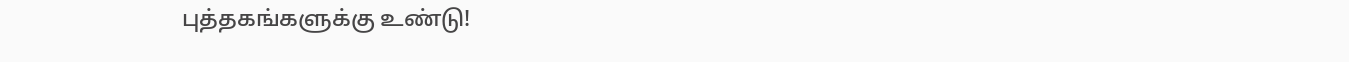புத்தகங்களுக்கு உண்டு!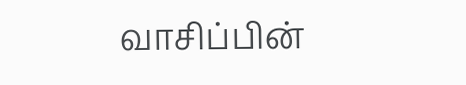வாசிப்பின்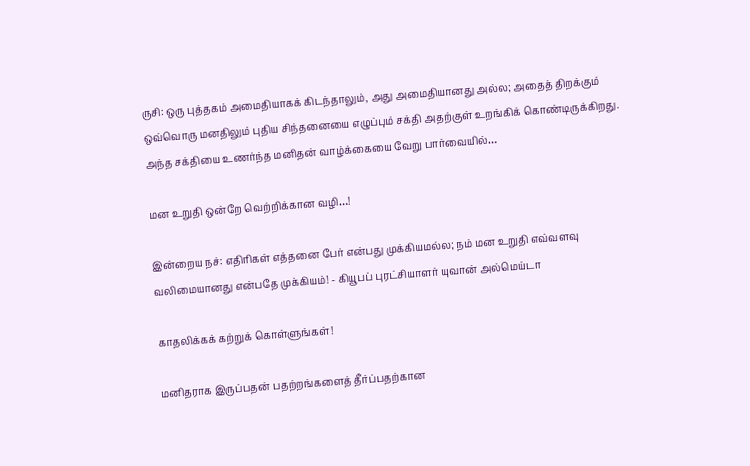ருசி: ஒரு புத்தகம் அமைதியாகக் கிடந்தாலும், அது அமைதியானது அல்ல; அதைத் திறக்கும் ஒவ்வொரு மனதிலும் புதிய சிந்தனையை எழுப்பும் சக்தி அதற்குள் உறங்கிக் கொண்டிருக்கிறது. அந்த சக்தியை உணர்ந்த மனிதன் வாழ்க்கையை வேறு பார்வையில்…

மன உறுதி ஒன்றே வெற்றிக்கான வழி…!

இன்றைய நச்: எதிரிகள் எத்தனை பேர் என்பது முக்கியமல்ல; நம் மன உறுதி எவ்வளவு வலிமையானது என்பதே முக்கியம்! - கியூபப் புரட்சியாளர் யுவான் அல்மெய்டா

காதலிக்கக் கற்றுக் கொள்ளுங்கள்!

மனிதராக இருப்பதன் பதற்றங்களைத் தீர்ப்பதற்கான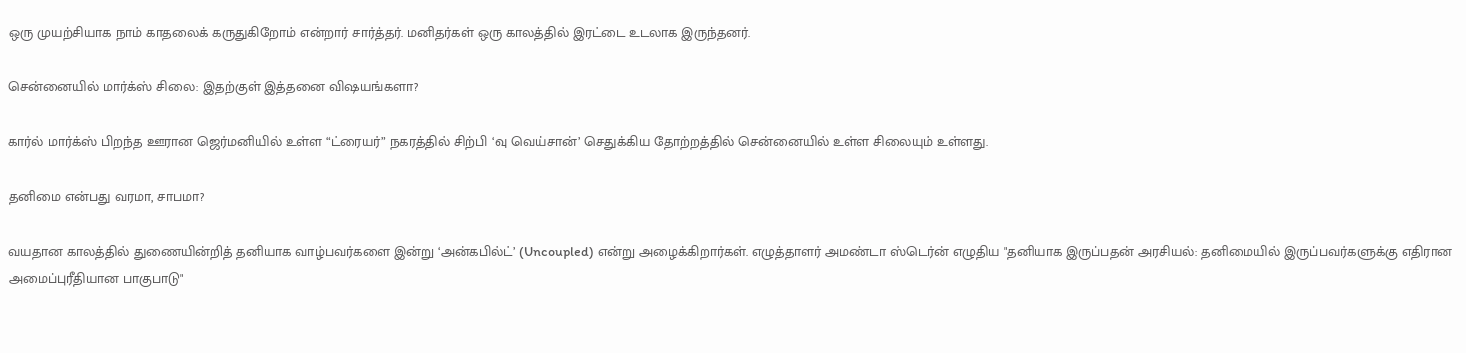ஒரு முயற்சியாக நாம் காதலைக் கருதுகிறோம் என்றார் சார்த்தர். மனிதர்கள் ஒரு காலத்தில் இரட்டை உடலாக இருந்தனர்.

சென்னையில் மார்க்ஸ் சிலை: இதற்குள் இத்தனை விஷயங்களா?

கார்ல் மார்க்ஸ் பிறந்த ஊரான ஜெர்மனியில் உள்ள “ட்ரையர்” நகரத்தில் சிற்பி ‘வு வெய்சான்’ செதுக்கிய தோற்றத்தில் சென்னையில் உள்ள சிலையும் உள்ளது.

தனிமை என்பது வரமா, சாபமா?

வயதான காலத்தில் துணையின்றித் தனியாக வாழ்பவர்களை இன்று ‘அன்கபில்ட்’ (Uncoupled) என்று அழைக்கிறார்கள். எழுத்தாளர் அமண்டா ஸ்டெர்ன் எழுதிய "தனியாக இருப்பதன் அரசியல்: தனிமையில் இருப்பவர்களுக்கு எதிரான அமைப்புரீதியான பாகுபாடு"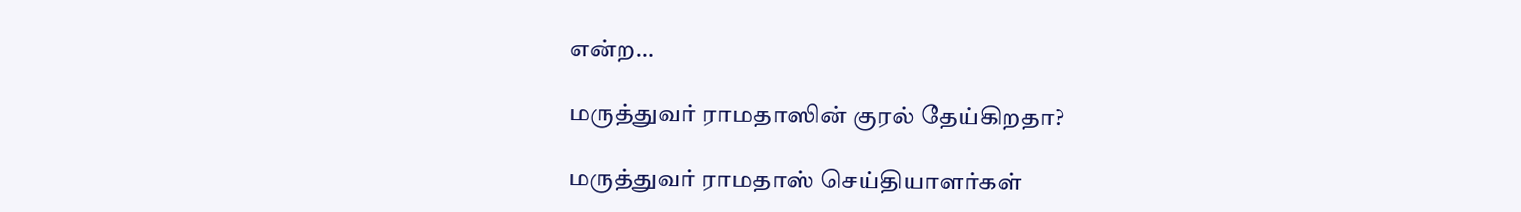என்ற…

மருத்துவர் ராமதாஸின் குரல் தேய்கிறதா?

மருத்துவர் ராமதாஸ் செய்தியாளர்கள்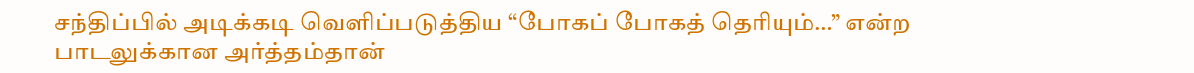சந்திப்பில் அடிக்கடி வெளிப்படுத்திய “போகப் போகத் தெரியும்…” என்ற பாடலுக்கான அர்த்தம்தான்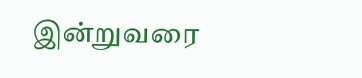இன்றுவரை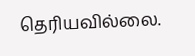தெரியவில்லை.